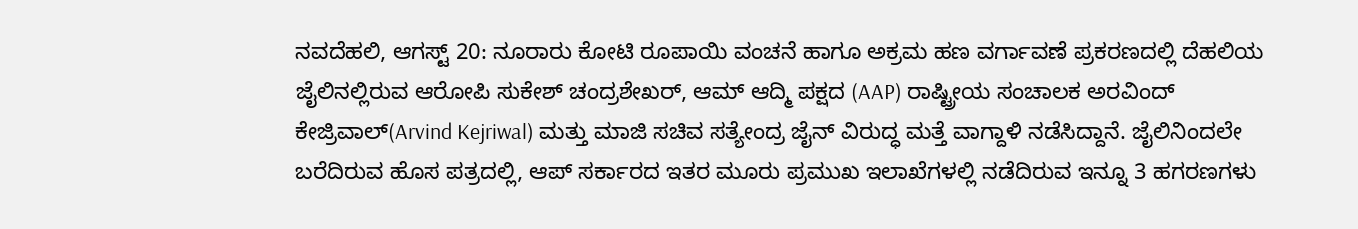ನವದೆಹಲಿ, ಆಗಸ್ಟ್ 20: ನೂರಾರು ಕೋಟಿ ರೂಪಾಯಿ ವಂಚನೆ ಹಾಗೂ ಅಕ್ರಮ ಹಣ ವರ್ಗಾವಣೆ ಪ್ರಕರಣದಲ್ಲಿ ದೆಹಲಿಯ ಜೈಲಿನಲ್ಲಿರುವ ಆರೋಪಿ ಸುಕೇಶ್ ಚಂದ್ರಶೇಖರ್, ಆಮ್ ಆದ್ಮಿ ಪಕ್ಷದ (AAP) ರಾಷ್ಟ್ರೀಯ ಸಂಚಾಲಕ ಅರವಿಂದ್ ಕೇಜ್ರಿವಾಲ್(Arvind Kejriwal) ಮತ್ತು ಮಾಜಿ ಸಚಿವ ಸತ್ಯೇಂದ್ರ ಜೈನ್ ವಿರುದ್ಧ ಮತ್ತೆ ವಾಗ್ದಾಳಿ ನಡೆಸಿದ್ದಾನೆ. ಜೈಲಿನಿಂದಲೇ ಬರೆದಿರುವ ಹೊಸ ಪತ್ರದಲ್ಲಿ, ಆಪ್ ಸರ್ಕಾರದ ಇತರ ಮೂರು ಪ್ರಮುಖ ಇಲಾಖೆಗಳಲ್ಲಿ ನಡೆದಿರುವ ಇನ್ನೂ 3 ಹಗರಣಗಳು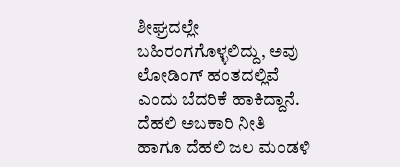ಶೀಘ್ರದಲ್ಲೇ ಬಹಿರಂಗಗೊಳ್ಳಲಿದ್ದು, ಅವು ಲೋಡಿಂಗ್ ಹಂತದಲ್ಲಿವೆ ಎಂದು ಬೆದರಿಕೆ ಹಾಕಿದ್ದಾನೆ.
ದೆಹಲಿ ಅಬಕಾರಿ ನೀತಿ ಹಾಗೂ ದೆಹಲಿ ಜಲ ಮಂಡಳಿ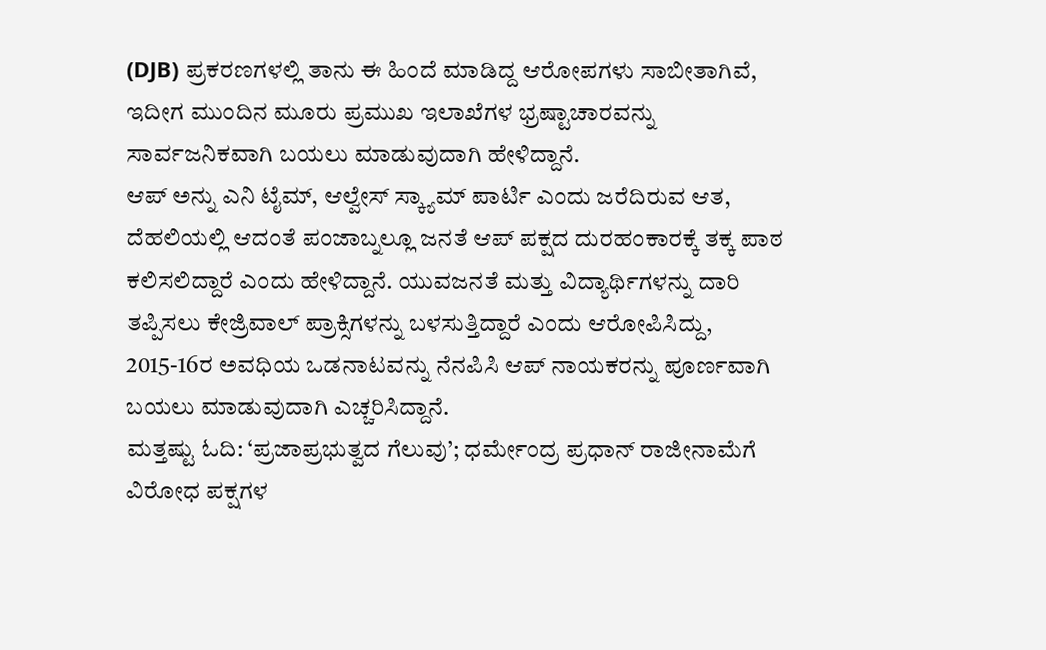(DJB) ಪ್ರಕರಣಗಳಲ್ಲಿ ತಾನು ಈ ಹಿಂದೆ ಮಾಡಿದ್ದ ಆರೋಪಗಳು ಸಾಬೀತಾಗಿವೆ, ಇದೀಗ ಮುಂದಿನ ಮೂರು ಪ್ರಮುಖ ಇಲಾಖೆಗಳ ಭ್ರಷ್ಟಾಚಾರವನ್ನು ಸಾರ್ವಜನಿಕವಾಗಿ ಬಯಲು ಮಾಡುವುದಾಗಿ ಹೇಳಿದ್ದಾನೆ.
ಆಪ್ ಅನ್ನು ಎನಿ ಟೈಮ್, ಆಲ್ವೇಸ್ ಸ್ಕ್ಯಾಮ್ ಪಾರ್ಟಿ ಎಂದು ಜರೆದಿರುವ ಆತ, ದೆಹಲಿಯಲ್ಲಿ ಆದಂತೆ ಪಂಜಾಬ್ನಲ್ಲೂ ಜನತೆ ಆಪ್ ಪಕ್ಷದ ದುರಹಂಕಾರಕ್ಕೆ ತಕ್ಕ ಪಾಠ ಕಲಿಸಲಿದ್ದಾರೆ ಎಂದು ಹೇಳಿದ್ದಾನೆ. ಯುವಜನತೆ ಮತ್ತು ವಿದ್ಯಾರ್ಥಿಗಳನ್ನು ದಾರಿ ತಪ್ಪಿಸಲು ಕೇಜ್ರಿವಾಲ್ ಪ್ರಾಕ್ಸಿಗಳನ್ನು ಬಳಸುತ್ತಿದ್ದಾರೆ ಎಂದು ಆರೋಪಿಸಿದ್ದು, 2015-16ರ ಅವಧಿಯ ಒಡನಾಟವನ್ನು ನೆನಪಿಸಿ ಆಪ್ ನಾಯಕರನ್ನು ಪೂರ್ಣವಾಗಿ ಬಯಲು ಮಾಡುವುದಾಗಿ ಎಚ್ಚರಿಸಿದ್ದಾನೆ.
ಮತ್ತಷ್ಟು ಓದಿ: ‘ಪ್ರಜಾಪ್ರಭುತ್ವದ ಗೆಲುವು’; ಧರ್ಮೇಂದ್ರ ಪ್ರಧಾನ್ ರಾಜೀನಾಮೆಗೆ ವಿರೋಧ ಪಕ್ಷಗಳ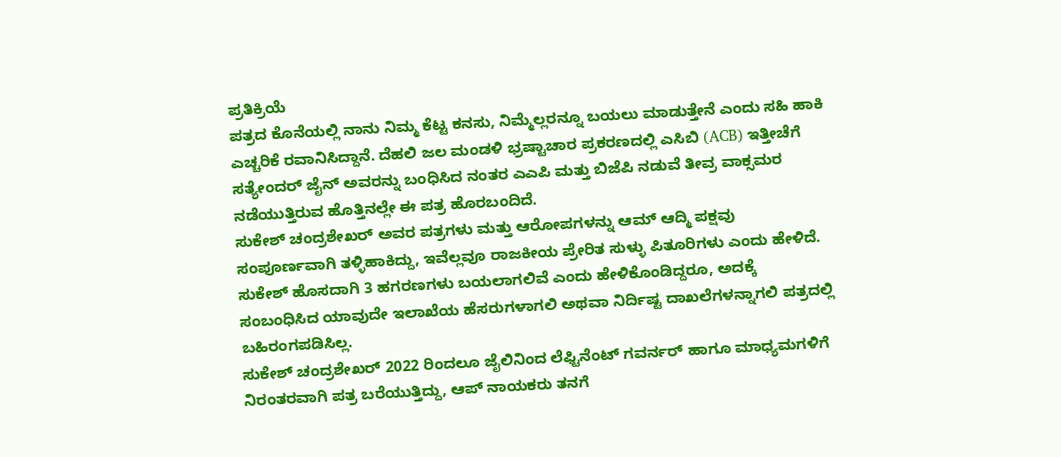ಪ್ರತಿಕ್ರಿಯೆ
ಪತ್ರದ ಕೊನೆಯಲ್ಲಿ ನಾನು ನಿಮ್ಮ ಕೆಟ್ಟ ಕನಸು, ನಿಮ್ಮೆಲ್ಲರನ್ನೂ ಬಯಲು ಮಾಡುತ್ತೇನೆ ಎಂದು ಸಹಿ ಹಾಕಿ ಎಚ್ಚರಿಕೆ ರವಾನಿಸಿದ್ದಾನೆ. ದೆಹಲಿ ಜಲ ಮಂಡಳಿ ಭ್ರಷ್ಟಾಚಾರ ಪ್ರಕರಣದಲ್ಲಿ ಎಸಿಬಿ (ACB) ಇತ್ತೀಚೆಗೆ ಸತ್ಯೇಂದರ್ ಜೈನ್ ಅವರನ್ನು ಬಂಧಿಸಿದ ನಂತರ ಎಎಪಿ ಮತ್ತು ಬಿಜೆಪಿ ನಡುವೆ ತೀವ್ರ ವಾಕ್ಸಮರ ನಡೆಯುತ್ತಿರುವ ಹೊತ್ತಿನಲ್ಲೇ ಈ ಪತ್ರ ಹೊರಬಂದಿದೆ.
ಸುಕೇಶ್ ಚಂದ್ರಶೇಖರ್ ಅವರ ಪತ್ರಗಳು ಮತ್ತು ಆರೋಪಗಳನ್ನು ಆಮ್ ಆದ್ಮಿ ಪಕ್ಷವು ಸಂಪೂರ್ಣವಾಗಿ ತಳ್ಳಿಹಾಕಿದ್ದು, ಇವೆಲ್ಲವೂ ರಾಜಕೀಯ ಪ್ರೇರಿತ ಸುಳ್ಳು ಪಿತೂರಿಗಳು ಎಂದು ಹೇಳಿದೆ. ಸುಕೇಶ್ ಹೊಸದಾಗಿ 3 ಹಗರಣಗಳು ಬಯಲಾಗಲಿವೆ ಎಂದು ಹೇಳಿಕೊಂಡಿದ್ದರೂ, ಅದಕ್ಕೆ ಸಂಬಂಧಿಸಿದ ಯಾವುದೇ ಇಲಾಖೆಯ ಹೆಸರುಗಳಾಗಲಿ ಅಥವಾ ನಿರ್ದಿಷ್ಟ ದಾಖಲೆಗಳನ್ನಾಗಲಿ ಪತ್ರದಲ್ಲಿ ಬಹಿರಂಗಪಡಿಸಿಲ್ಲ.
ಸುಕೇಶ್ ಚಂದ್ರಶೇಖರ್ 2022 ರಿಂದಲೂ ಜೈಲಿನಿಂದ ಲೆಫ್ಟಿನೆಂಟ್ ಗವರ್ನರ್ ಹಾಗೂ ಮಾಧ್ಯಮಗಳಿಗೆ ನಿರಂತರವಾಗಿ ಪತ್ರ ಬರೆಯುತ್ತಿದ್ದು, ಆಪ್ ನಾಯಕರು ತನಗೆ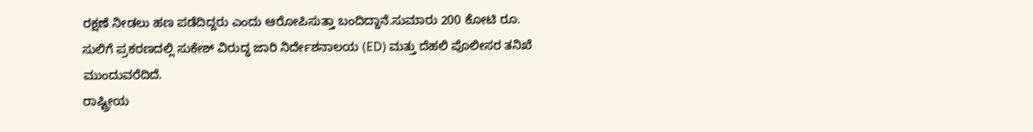ರಕ್ಷಣೆ ನೀಡಲು ಹಣ ಪಡೆದಿದ್ದರು ಎಂದು ಆರೋಪಿಸುತ್ತಾ ಬಂದಿದ್ದಾನೆ.ಸುಮಾರು 200 ಕೋಟಿ ರೂ. ಸುಲಿಗೆ ಪ್ರಕರಣದಲ್ಲಿ ಸುಕೇಶ್ ವಿರುದ್ಧ ಜಾರಿ ನಿರ್ದೇಶನಾಲಯ (ED) ಮತ್ತು ದೆಹಲಿ ಪೊಲೀಸರ ತನಿಖೆ ಮುಂದುವರೆದಿದೆ.
ರಾಷ್ಟ್ರೀಯ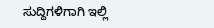ಸುದ್ದಿಗಳಿಗಾಗಿ ಇಲ್ಲಿ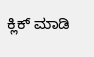ಕ್ಲಿಕ್ ಮಾಡಿ